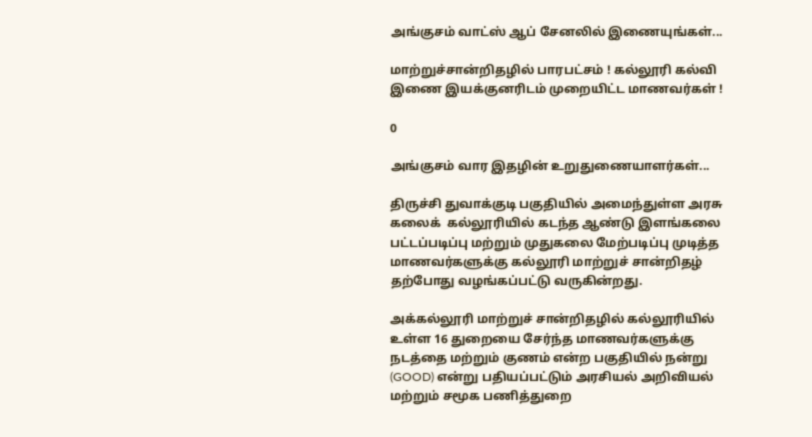அங்குசம் வாட்ஸ் ஆப் சேனலில் இணையுங்கள்...

மாற்றுச்சான்றிதழில் பாரபட்சம் ! கல்லூரி கல்வி இணை இயக்குனரிடம் முறையிட்ட மாணவர்கள் !

0

அங்குசம் வார இதழின் உறுதுணையாளர்கள்...

திருச்சி துவாக்குடி பகுதியில் அமைந்துள்ள அரசு கலைக்  கல்லூரியில் கடந்த ஆண்டு இளங்கலை பட்டப்படிப்பு மற்றும் முதுகலை மேற்படிப்பு முடித்த  மாணவர்களுக்கு கல்லூரி மாற்றுச் சான்றிதழ் தற்போது வழங்கப்பட்டு வருகின்றது.

அக்கல்லூரி மாற்றுச் சான்றிதழில் கல்லூரியில் உள்ள 16 துறையை சேர்ந்த மாணவர்களுக்கு நடத்தை மற்றும் குணம் என்ற பகுதியில் நன்று (GOOD) என்று பதியப்பட்டும் அரசியல் அறிவியல் மற்றும் சமூக பணித்துறை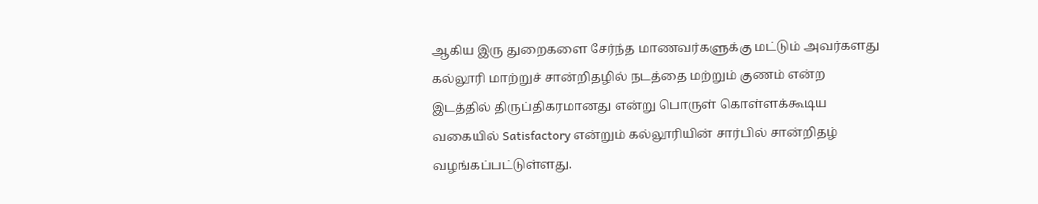ஆகிய இரு துறைகளை சேர்ந்த மாணவர்களுக்கு மட்டும் அவர்களது கல்லூரி மாற்றுச் சான்றிதழில் நடத்தை மற்றும் குணம் என்ற இடத்தில் திருப்திகரமானது என்று பொருள் கொள்ளக்கூடிய வகையில் Satisfactory என்றும் கல்லூரியின் சார்பில் சான்றிதழ் வழங்கப்பட்டுள்ளது.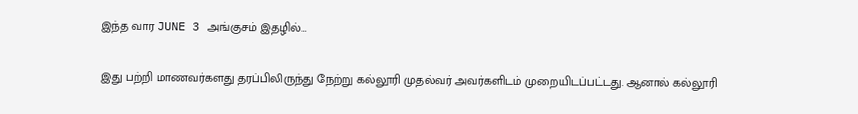இந்த வார JUNE 3 அங்குசம் இதழில்…

இது பற்றி மாணவர்களது தரப்பிலிருந்து நேற்று கல்லூரி முதல்வர் அவர்களிடம் முறையிடப்பட்டது. ஆனால் கல்லூரி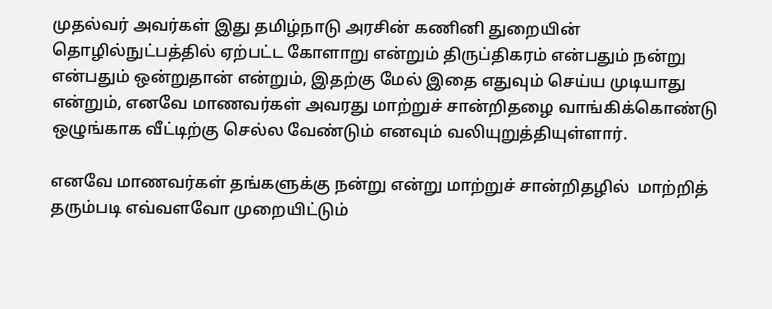முதல்வர் அவர்கள் இது தமிழ்நாடு அரசின் கணினி துறையின்  தொழில்நுட்பத்தில் ஏற்பட்ட கோளாறு என்றும் திருப்திகரம் என்பதும் நன்று என்பதும் ஒன்றுதான் என்றும், இதற்கு மேல் இதை எதுவும் செய்ய முடியாது என்றும், எனவே மாணவர்கள் அவரது மாற்றுச் சான்றிதழை வாங்கிக்கொண்டு ஒழுங்காக வீட்டிற்கு செல்ல வேண்டும் எனவும் வலியுறுத்தியுள்ளார்.

எனவே மாணவர்கள் தங்களுக்கு நன்று என்று மாற்றுச் சான்றிதழில்  மாற்றித் தரும்படி எவ்வளவோ முறையிட்டும்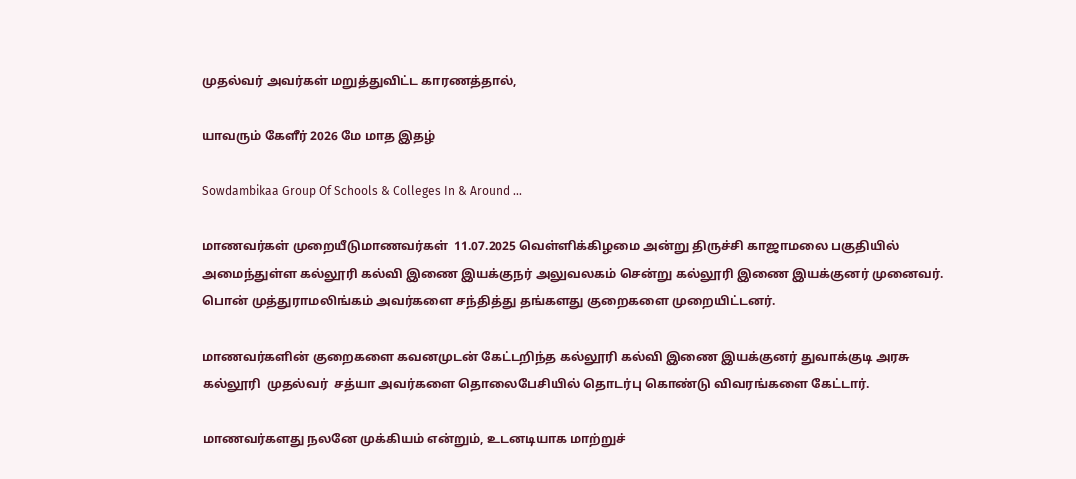முதல்வர் அவர்கள் மறுத்துவிட்ட காரணத்தால்,

யாவரும் கேளீர் 2026 மே மாத இதழ்

Sowdambikaa Group Of Schools & Colleges In & Around ...

மாணவர்கள் முறையீடுமாணவர்கள்  11.07.2025 வெள்ளிக்கிழமை அன்று திருச்சி காஜாமலை பகுதியில் அமைந்துள்ள கல்லூரி கல்வி இணை இயக்குநர் அலுவலகம் சென்று கல்லூரி இணை இயக்குனர் முனைவர். பொன் முத்துராமலிங்கம் அவர்களை சந்தித்து தங்களது குறைகளை முறையிட்டனர்.

மாணவர்களின் குறைகளை கவனமுடன் கேட்டறிந்த கல்லூரி கல்வி இணை இயக்குனர் துவாக்குடி அரசு கல்லூரி  முதல்வர்  சத்யா அவர்களை தொலைபேசியில் தொடர்பு கொண்டு விவரங்களை கேட்டார்.

மாணவர்களது நலனே முக்கியம் என்றும், உடனடியாக மாற்றுச்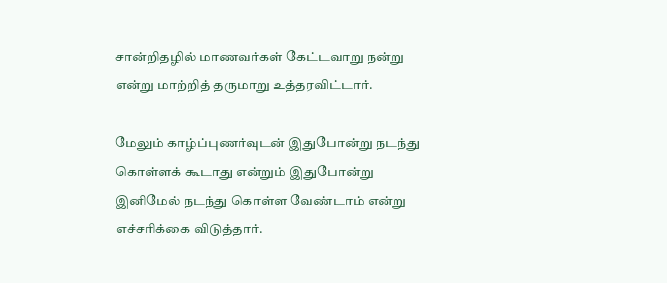சான்றிதழில் மாணவர்கள் கேட்டவாறு நன்று என்று மாற்றித் தருமாறு உத்தரவிட்டார்.

மேலும் காழ்ப்புணர்வுடன் இதுபோன்று நடந்து கொள்ளக் கூடாது என்றும் இதுபோன்று இனிமேல் நடந்து கொள்ள வேண்டாம் என்று எச்சரிக்கை விடுத்தார்.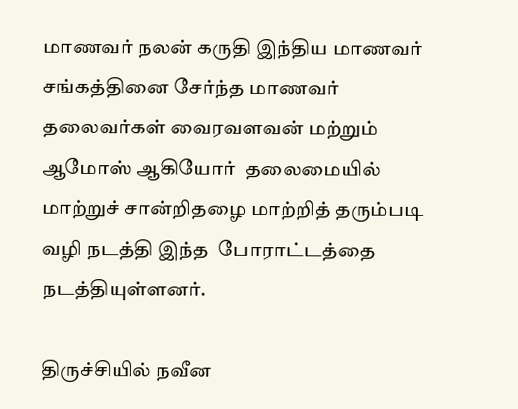மாணவர் நலன் கருதி இந்திய மாணவர் சங்கத்தினை சேர்ந்த மாணவர் தலைவர்கள் வைரவளவன் மற்றும் ஆமோஸ் ஆகியோர்  தலைமையில் மாற்றுச் சான்றிதழை மாற்றித் தரும்படி வழி நடத்தி இந்த  போராட்டத்தை நடத்தியுள்ளனர்.

திருச்சியில் நவீன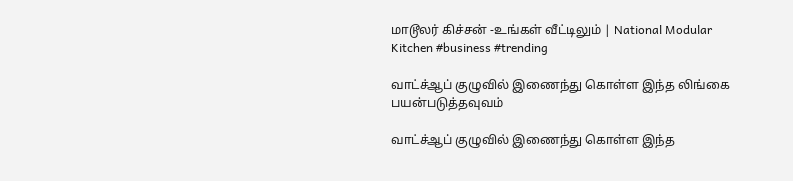மாடூலர் கிச்சன் -உங்கள் வீட்டிலும் | National Modular Kitchen #business #trending

வாட்ச்ஆப் குழுவில் இணைந்து கொள்ள இந்த லிங்கை பயன்படுத்தவுவம்

வாட்ச்ஆப் குழுவில் இணைந்து கொள்ள இந்த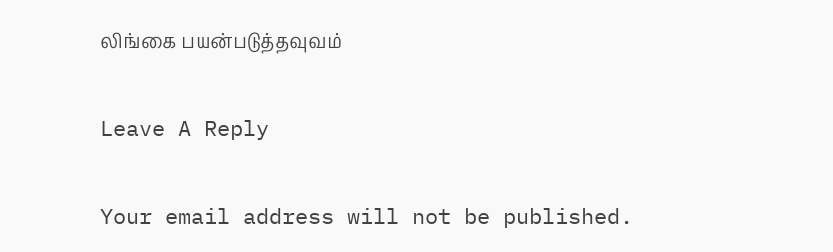லிங்கை பயன்படுத்தவுவம்

Leave A Reply

Your email address will not be published.